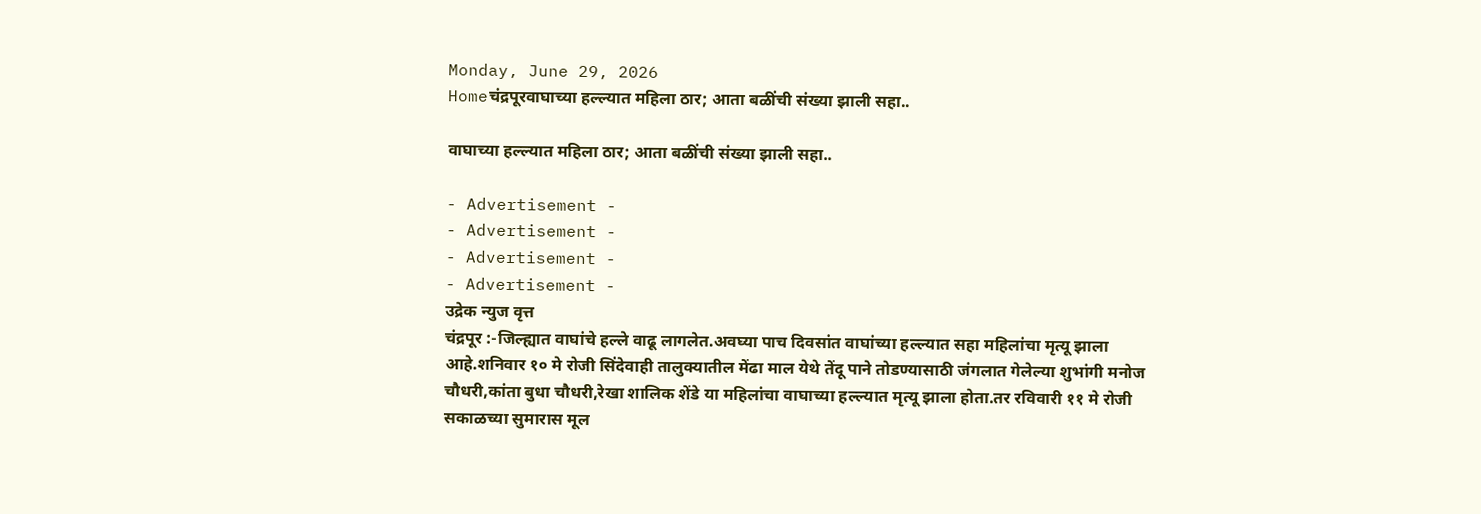Monday, June 29, 2026
Homeचंद्रपूरवाघाच्या हल्ल्यात महिला ठार; आता बळींची संख्या झाली सहा..

वाघाच्या हल्ल्यात महिला ठार; आता बळींची संख्या झाली सहा..

- Advertisement -
- Advertisement -
- Advertisement -
- Advertisement -
उद्रेक न्युज वृत्त
चंद्रपूर :-जिल्ह्यात वाघांचे हल्ले वाढू लागलेत.अवघ्या पाच दिवसांत वाघांच्या हल्ल्यात सहा महिलांचा मृत्यू झाला आहे.शनिवार १० मे रोजी सिंदेवाही तालुक्यातील मेंढा माल येथे तेंदू पाने तोडण्यासाठी जंगलात गेलेल्या शुभांगी मनोज चौधरी,कांता बुधा चौधरी,रेखा शालिक शेंडे या महिलांचा वाघाच्या हल्ल्यात मृत्यू झाला होता.तर रविवारी ११ मे रोजी सकाळच्या सुमारास मूल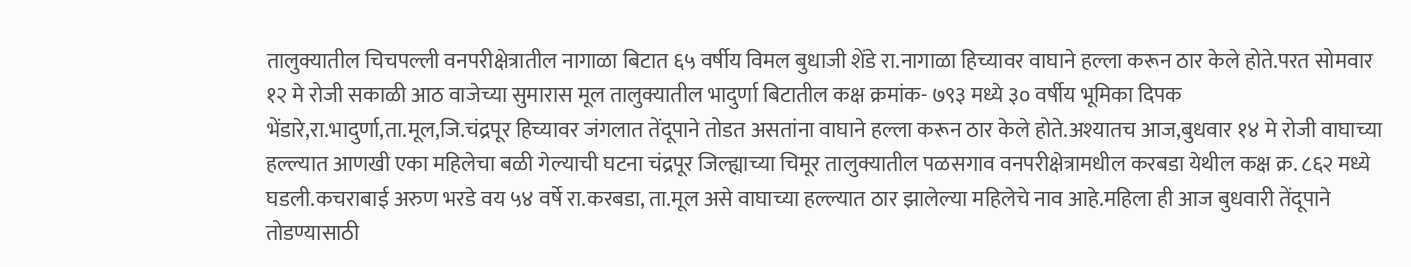तालुक्यातील चिचपल्ली वनपरीक्षेत्रातील नागाळा बिटात ६५ वर्षीय विमल बुधाजी शेंडे रा.नागाळा हिच्यावर वाघाने हल्ला करून ठार केले होते.परत सोमवार १२ मे रोजी सकाळी आठ वाजेच्या सुमारास मूल तालुक्यातील भादुर्णा बिटातील कक्ष क्रमांक- ७९३ मध्ये ३० वर्षीय भूमिका दिपक भेंडारे,रा.भादुर्णा,ता.मूल,जि.चंद्रपूर हिच्यावर जंगलात तेंदूपाने तोडत असतांना वाघाने हल्ला करून ठार केले होते.अश्यातच आज,बुधवार १४ मे रोजी वाघाच्या हल्ल्यात आणखी एका महिलेचा बळी गेल्याची घटना चंद्रपूर जिल्ह्याच्या चिमूर तालुक्यातील पळसगाव वनपरीक्षेत्रामधील करबडा येथील कक्ष क्र. ८६२ मध्ये घडली.कचराबाई अरुण भरडे वय ५४ वर्षे रा.करबडा, ता.मूल असे वाघाच्या हल्ल्यात ठार झालेल्या महिलेचे नाव आहे.महिला ही आज बुधवारी तेंदूपाने तोडण्यासाठी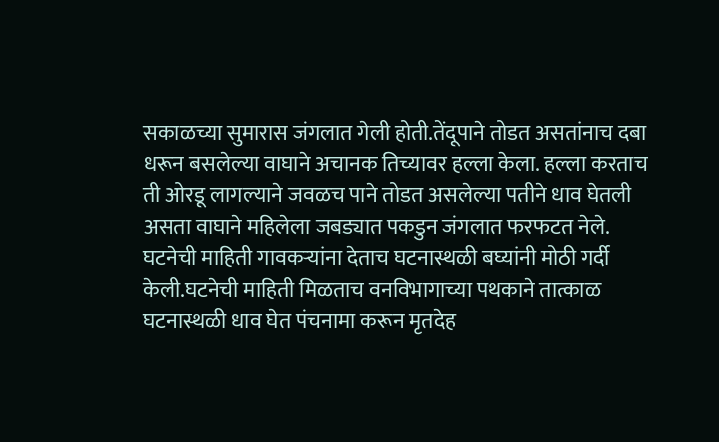सकाळच्या सुमारास जंगलात गेली होती.तेंदूपाने तोडत असतांनाच दबा धरून बसलेल्या वाघाने अचानक तिच्यावर हल्ला केला. हल्ला करताच ती ओरडू लागल्याने जवळच पाने तोडत असलेल्या पतीने धाव घेतली असता वाघाने महिलेला जबड्यात पकडुन जंगलात फरफटत नेले. घटनेची माहिती गावकऱ्यांना देताच घटनास्थळी बघ्यांनी मोठी गर्दी केली.घटनेची माहिती मिळताच वनविभागाच्या पथकाने तात्काळ घटनास्थळी धाव घेत पंचनामा करून मृतदेह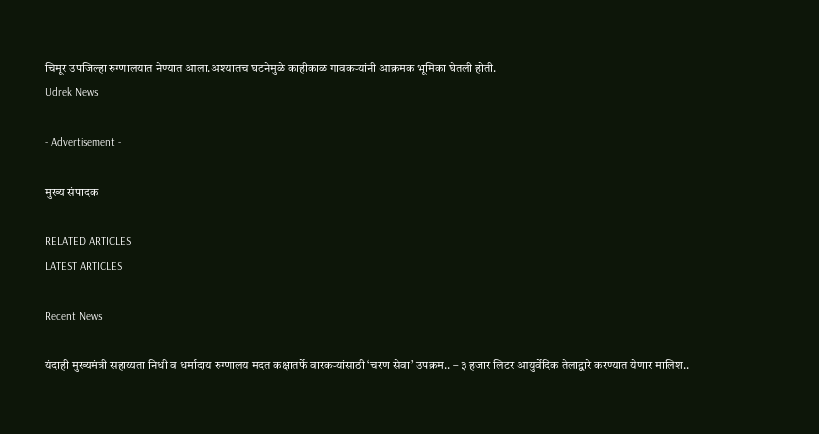चिमूर उपजिल्हा रुग्णालयात नेण्यात आला.अश्यातच घटनेमुळे काहीकाळ गावकऱ्यांनी आक्रमक भूमिका घेतली होती.
Udrek News

- Advertisement -

मुख्य संपादक

RELATED ARTICLES
LATEST ARTICLES

Recent News

यंदाही मुख्यमंत्री सहाय्यता निधी व धर्मादाय रुग्णालय मदत कक्षातर्फे वारकऱ्यांसाठी ‘चरण सेवा’ उपक्रम.. – ३ हजार लिटर आयुर्वेदिक तेलाद्वारे करण्यात येणार मालिश..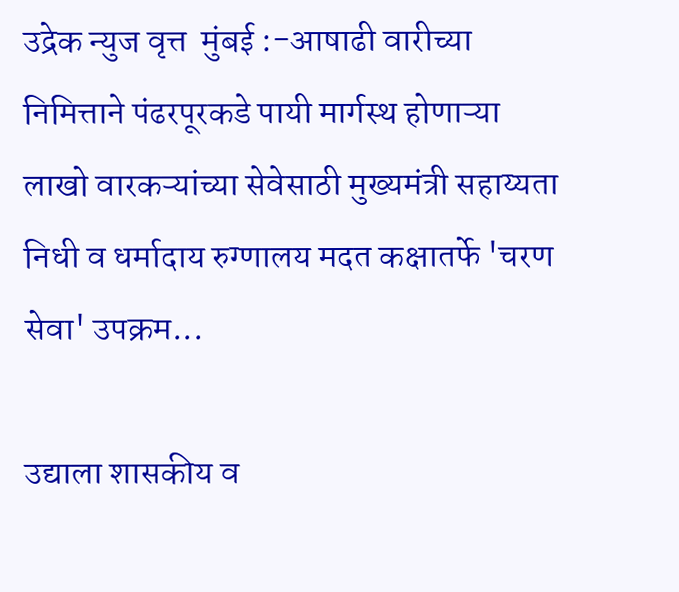उद्रेक न्युज वृत्त  मुंबई :-आषाढी वारीच्या निमित्ताने पंढरपूरकडे पायी मार्गस्थ होणाऱ्या लाखो वारकऱ्यांच्या सेवेसाठी मुख्यमंत्री सहाय्यता निधी व धर्मादाय रुग्णालय मदत कक्षातर्फे 'चरण सेवा' उपक्रम...

उद्याला शासकीय व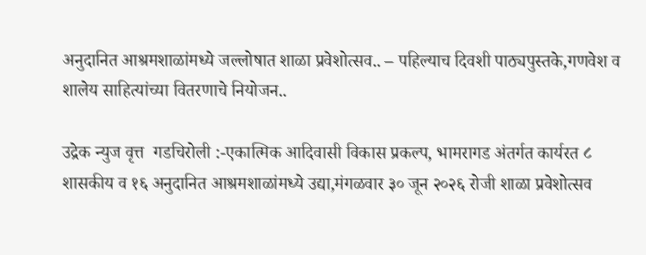अनुदानित आश्रमशाळांमध्ये जल्लोषात शाळा प्रवेशोत्सव.. – पहिल्याच दिवशी पाठ्यपुस्तके,गणवेश व शालेय साहित्यांच्या वितरणाचे नियोजन..

उद्रेक न्युज वृत्त  गडचिरोली :-एकात्मिक आदिवासी विकास प्रकल्प, भामरागड अंतर्गत कार्यरत ८ शासकीय व १६ अनुदानित आश्रमशाळांमध्ये उद्या,मंगळवार ३० जून २०२६ रोजी शाळा प्रवेशोत्सव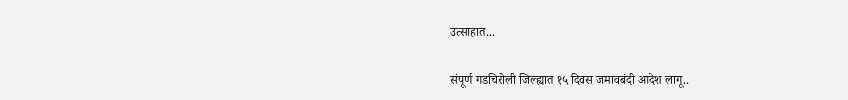उत्साहात...

संपूर्ण गडचिरोली जिल्ह्यात १५ दिवस जमावबंदी आदेश लागू..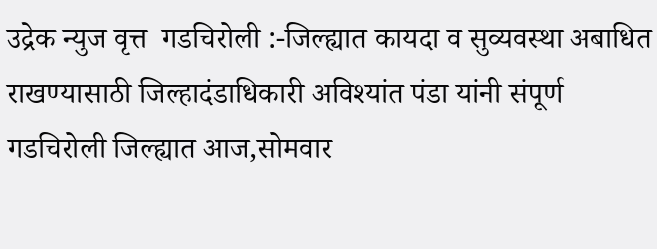उद्रेक न्युज वृत्त  गडचिरोली :-जिल्ह्यात कायदा व सुव्यवस्था अबाधित राखण्यासाठी जिल्हादंडाधिकारी अविश्यांत पंडा यांनी संपूर्ण गडचिरोली जिल्ह्यात आज,सोमवार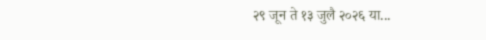२९ जून ते १३ जुलै २०२६ या...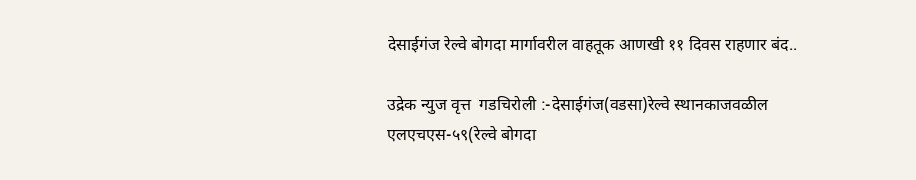देसाईगंज रेल्वे बोगदा मार्गावरील वाहतूक आणखी ११ दिवस राहणार बंद..

उद्रेक न्युज वृत्त  गडचिरोली :-देसाईगंज(वडसा)रेल्वे स्थानकाजवळील एलएचएस-५९(रेल्वे बोगदा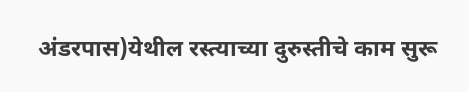अंडरपास)येथील रस्त्याच्या दुरुस्तीचे काम सुरू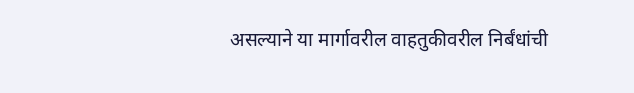असल्याने या मार्गावरील वाहतुकीवरील निर्बंधांची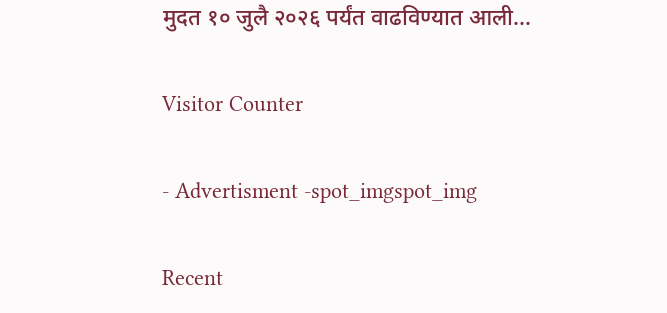मुदत १० जुलै २०२६ पर्यंत वाढविण्यात आली...

Visitor Counter

- Advertisment -spot_imgspot_img

Recent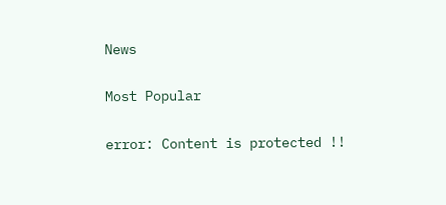News

Most Popular

error: Content is protected !!